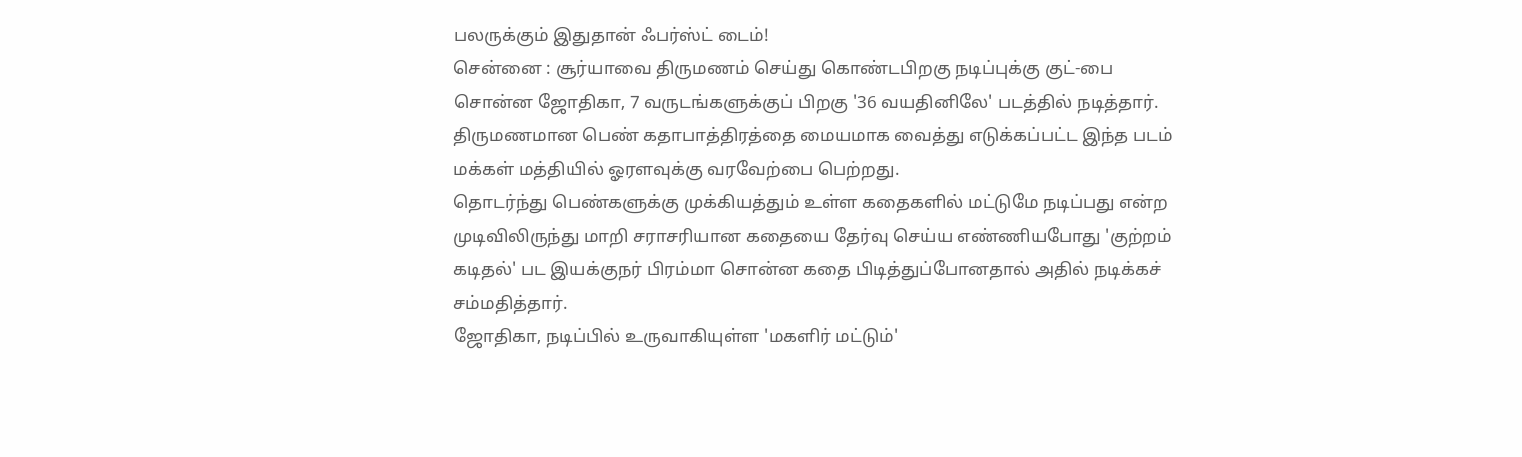பலருக்கும் இதுதான் ஃபர்ஸ்ட் டைம்!
சென்னை : சூர்யாவை திருமணம் செய்து கொண்டபிறகு நடிப்புக்கு குட்-பை சொன்ன ஜோதிகா, 7 வருடங்களுக்குப் பிறகு '36 வயதினிலே' படத்தில் நடித்தார். திருமணமான பெண் கதாபாத்திரத்தை மையமாக வைத்து எடுக்கப்பட்ட இந்த படம் மக்கள் மத்தியில் ஓரளவுக்கு வரவேற்பை பெற்றது.
தொடர்ந்து பெண்களுக்கு முக்கியத்தும் உள்ள கதைகளில் மட்டுமே நடிப்பது என்ற முடிவிலிருந்து மாறி சராசரியான கதையை தேர்வு செய்ய எண்ணியபோது 'குற்றம் கடிதல்' பட இயக்குநர் பிரம்மா சொன்ன கதை பிடித்துப்போனதால் அதில் நடிக்கச் சம்மதித்தார்.
ஜோதிகா, நடிப்பில் உருவாகியுள்ள 'மகளிர் மட்டும்'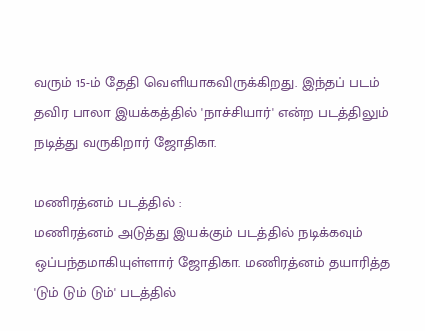வரும் 15-ம் தேதி வெளியாகவிருக்கிறது. இந்தப் படம் தவிர பாலா இயக்கத்தில் 'நாச்சியார்' என்ற படத்திலும் நடித்து வருகிறார் ஜோதிகா.

மணிரத்னம் படத்தில் :
மணிரத்னம் அடுத்து இயக்கும் படத்தில் நடிக்கவும் ஒப்பந்தமாகியுள்ளார் ஜோதிகா. மணிரத்னம் தயாரித்த 'டும் டும் டும்' படத்தில்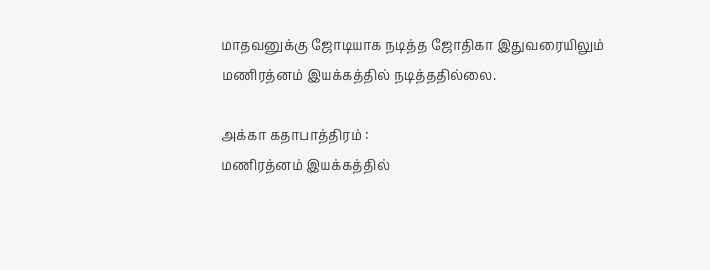மாதவனுக்கு ஜோடியாக நடித்த ஜோதிகா இதுவரையிலும் மணிரத்னம் இயக்கத்தில் நடித்ததில்லை.

அக்கா கதாபாத்திரம் :
மணிரத்னம் இயக்கத்தில்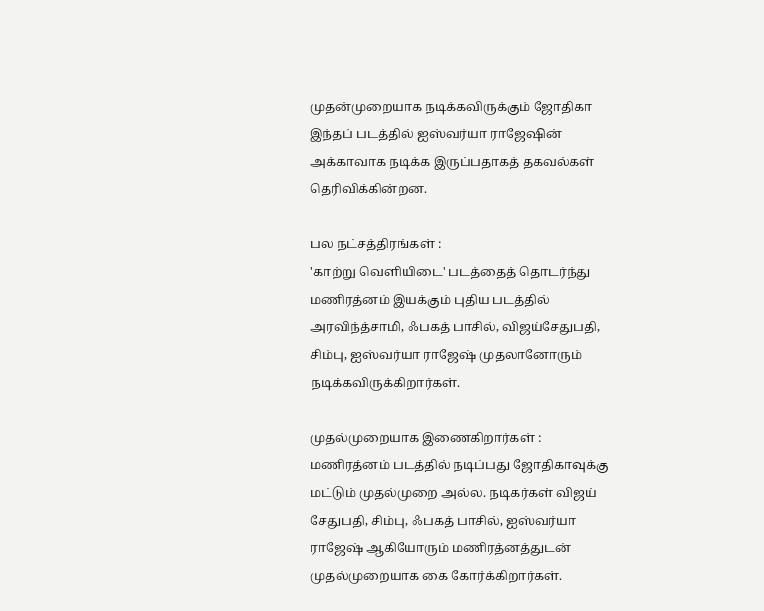முதன்முறையாக நடிக்கவிருக்கும் ஜோதிகா இந்தப் படத்தில் ஐஸ்வர்யா ராஜேஷின் அக்காவாக நடிக்க இருப்பதாகத் தகவல்கள் தெரிவிக்கின்றன.

பல நட்சத்திரங்கள் :
'காற்று வெளியிடை' படத்தைத் தொடர்ந்து மணிரத்னம் இயக்கும் புதிய படத்தில் அரவிந்த்சாமி, ஃபகத் பாசில், விஜய்சேதுபதி, சிம்பு, ஐஸ்வர்யா ராஜேஷ் முதலானோரும் நடிக்கவிருக்கிறார்கள்.

முதல்முறையாக இணைகிறார்கள் :
மணிரத்னம் படத்தில் நடிப்பது ஜோதிகாவுக்கு மட்டும் முதல்முறை அல்ல. நடிகர்கள் விஜய் சேதுபதி, சிம்பு, ஃபகத் பாசில், ஐஸ்வர்யா ராஜேஷ் ஆகியோரும் மணிரத்னத்துடன் முதல்முறையாக கை கோர்க்கிறார்கள்.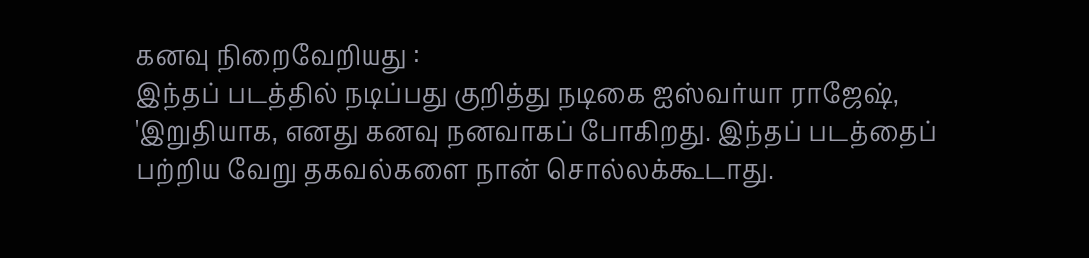கனவு நிறைவேறியது :
இந்தப் படத்தில் நடிப்பது குறித்து நடிகை ஐஸ்வர்யா ராஜேஷ், 'இறுதியாக, எனது கனவு நனவாகப் போகிறது. இந்தப் படத்தைப் பற்றிய வேறு தகவல்களை நான் சொல்லக்கூடாது.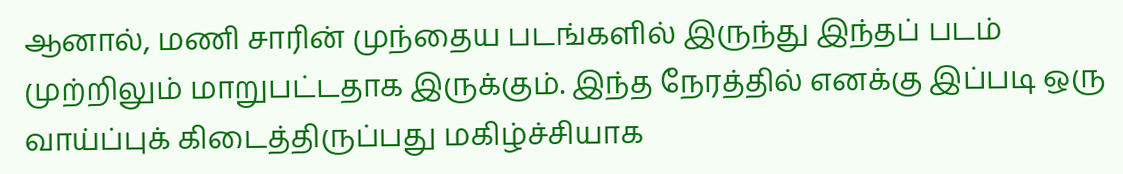ஆனால், மணி சாரின் முந்தைய படங்களில் இருந்து இந்தப் படம் முற்றிலும் மாறுபட்டதாக இருக்கும். இந்த நேரத்தில் எனக்கு இப்படி ஒரு வாய்ப்புக் கிடைத்திருப்பது மகிழ்ச்சியாக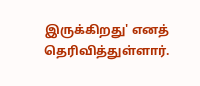இருக்கிறது' எனத் தெரிவித்துள்ளார்.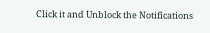Click it and Unblock the Notifications